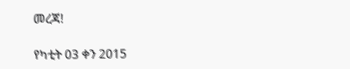መረጃ!

የካቲት 03 ቀን 2015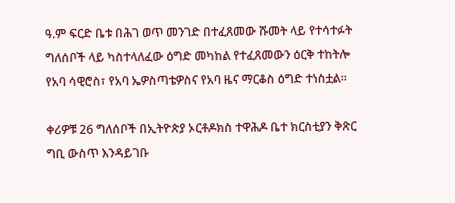ዓ.ም ፍርድ ቤቱ በሕገ ወጥ መንገድ በተፈጸመው ሹመት ላይ የተሳተፉት ግለሰቦች ላይ ካስተላለፈው ዕግድ መካከል የተፈጸመውን ዕርቅ ተከትሎ የአባ ሳዊሮስ፣ የአባ ኤዎስጣቴዎስና የአባ ዜና ማርቆስ ዕግድ ተነስቷል።

ቀሪዎቹ 26 ግለሰቦች በኢትዮጵያ ኦርቶዶክስ ተዋሕዶ ቤተ ክርስቲያን ቅጽር ግቢ ውስጥ እንዳይገቡ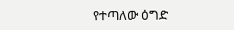የተጣለው ዕግድ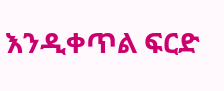እንዲቀጥል ፍርድ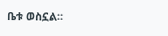ቤቱ ወስኗል።